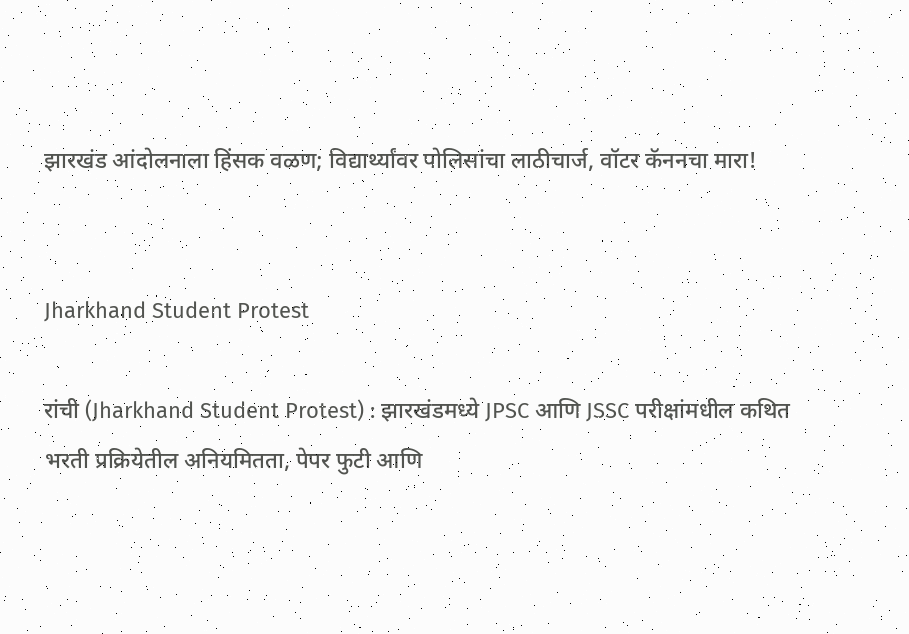झारखंड आंदोलनाला हिंसक वळण; विद्यार्थ्यांवर पोलिसांचा लाठीचार्ज, वॉटर कॅननचा मारा!


Jharkhand Student Protest

रांची (Jharkhand Student Protest) : झारखंडमध्ये JPSC आणि JSSC परीक्षांमधील कथित भरती प्रक्रियेतील अनियमितता, पेपर फुटी आणि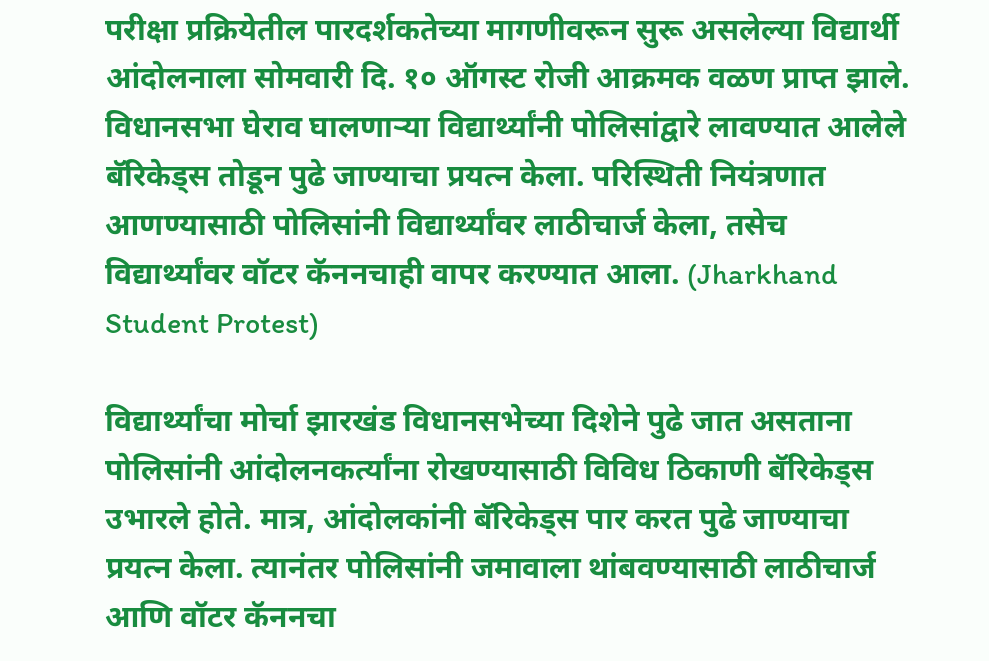परीक्षा प्रक्रियेतील पारदर्शकतेच्या मागणीवरून सुरू असलेल्या विद्यार्थी आंदोलनाला सोमवारी दि. १० ऑगस्ट रोजी आक्रमक वळण प्राप्त झाले. विधानसभा घेराव घालणाऱ्या विद्यार्थ्यांनी पोलिसांद्वारे लावण्यात आलेले बॅरिकेड्स तोडून पुढे जाण्याचा प्रयत्न केला. परिस्थिती नियंत्रणात आणण्यासाठी पोलिसांनी विद्यार्थ्यांवर लाठीचार्ज केला, तसेच विद्यार्थ्यांवर वॉटर कॅननचाही वापर करण्यात आला. (Jharkhand Student Protest)

विद्यार्थ्यांचा मोर्चा झारखंड विधानसभेच्या दिशेने पुढे जात असताना पोलिसांनी आंदोलनकर्त्यांना रोखण्यासाठी विविध ठिकाणी बॅरिकेड्स उभारले होते. मात्र, आंदोलकांनी बॅरिकेड्स पार करत पुढे जाण्याचा प्रयत्न केला. त्यानंतर पोलिसांनी जमावाला थांबवण्यासाठी लाठीचार्ज आणि वॉटर कॅननचा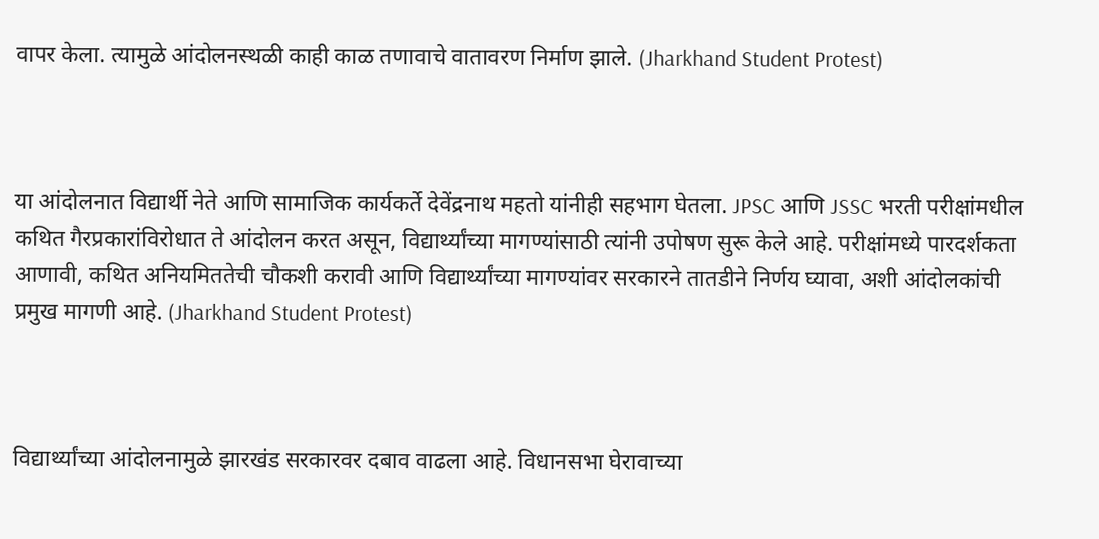वापर केला. त्यामुळे आंदोलनस्थळी काही काळ तणावाचे वातावरण निर्माण झाले. (Jharkhand Student Protest)



या आंदोलनात विद्यार्थी नेते आणि सामाजिक कार्यकर्ते देवेंद्रनाथ महतो यांनीही सहभाग घेतला. JPSC आणि JSSC भरती परीक्षांमधील कथित गैरप्रकारांविरोधात ते आंदोलन करत असून, विद्यार्थ्यांच्या मागण्यांसाठी त्यांनी उपोषण सुरू केले आहे. परीक्षांमध्ये पारदर्शकता आणावी, कथित अनियमिततेची चौकशी करावी आणि विद्यार्थ्यांच्या मागण्यांवर सरकारने तातडीने निर्णय घ्यावा, अशी आंदोलकांची प्रमुख मागणी आहे. (Jharkhand Student Protest)



विद्यार्थ्यांच्या आंदोलनामुळे झारखंड सरकारवर दबाव वाढला आहे. विधानसभा घेरावाच्या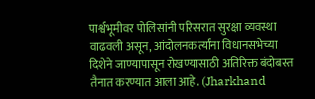पार्श्वभूमीवर पोलिसांनी परिसरात सुरक्षा व्यवस्था वाढवली असून, आंदोलनकर्त्यांना विधानसभेच्या दिशेने जाण्यापासून रोखण्यासाठी अतिरिक्त बंदोबस्त तैनात करण्यात आला आहे. (Jharkhand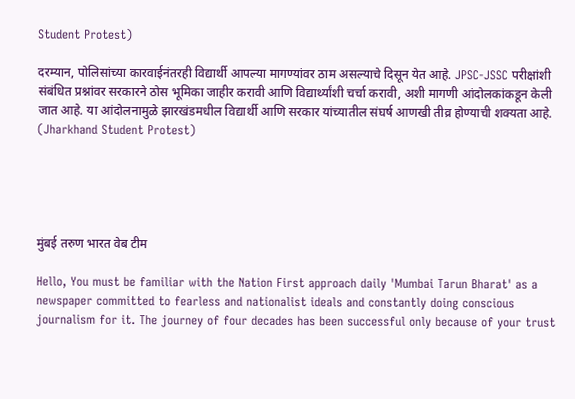Student Protest)

दरम्यान, पोलिसांच्या कारवाईनंतरही विद्यार्थी आपल्या मागण्यांवर ठाम असल्याचे दिसून येत आहे. JPSC-JSSC परीक्षांशी संबंधित प्रश्नांवर सरकारने ठोस भूमिका जाहीर करावी आणि विद्यार्थ्यांशी चर्चा करावी, अशी मागणी आंदोलकांकडून केली जात आहे. या आंदोलनामुळे झारखंडमधील विद्यार्थी आणि सरकार यांच्यातील संघर्ष आणखी तीव्र होण्याची शक्यता आहे. (Jharkhand Student Protest)





मुंबई तरुण भारत वेब टीम

Hello, You must be familiar with the Nation First approach daily 'Mumbai Tarun Bharat' as a newspaper committed to fearless and nationalist ideals and constantly doing conscious journalism for it. The journey of four decades has been successful only because of your trust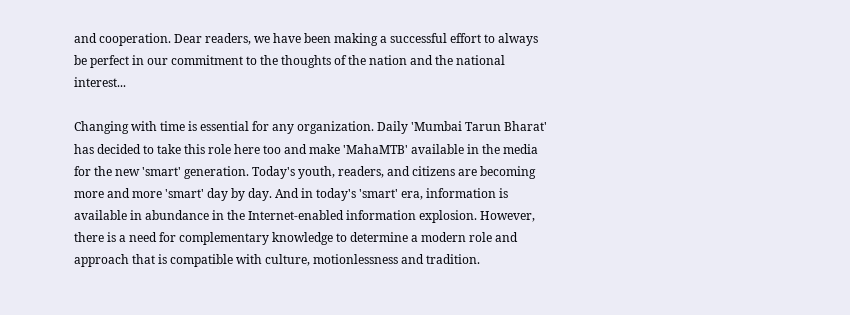and cooperation. Dear readers, we have been making a successful effort to always be perfect in our commitment to the thoughts of the nation and the national interest...

Changing with time is essential for any organization. Daily 'Mumbai Tarun Bharat' has decided to take this role here too and make 'MahaMTB' available in the media for the new 'smart' generation. Today's youth, readers, and citizens are becoming more and more 'smart' day by day. And in today's 'smart' era, information is available in abundance in the Internet-enabled information explosion. However, there is a need for complementary knowledge to determine a modern role and approach that is compatible with culture, motionlessness and tradition.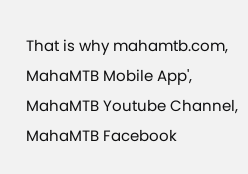That is why mahamtb.com, MahaMTB Mobile App', MahaMTB Youtube Channel, MahaMTB Facebook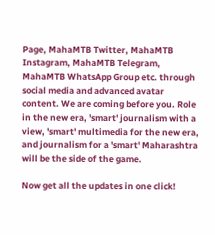Page, MahaMTB Twitter, MahaMTB Instagram, MahaMTB Telegram, MahaMTB WhatsApp Group etc. through social media and advanced avatar content. We are coming before you. Role in the new era, 'smart' journalism with a view, 'smart' multimedia for the new era, and journalism for a 'smart' Maharashtra will be the side of the game.

Now get all the updates in one click!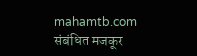mahamtb.com
संबंधित मजकूर